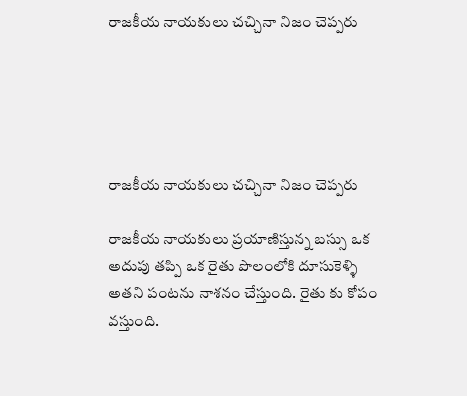రాజకీయ నాయకులు చచ్చినా నిజం చెప్పరు





రాజకీయ నాయకులు చచ్చినా నిజం చెప్పరు

రాజకీయ నాయకులు ప్రయాణిస్తున్న బస్సు ఒక అదుపు తప్పి ఒక రైతు పొలంలోకి దూసుకెళ్ళి అతని పంటను నాశనం చేస్తుంది. రైతు కు కోపం వస్తుంది.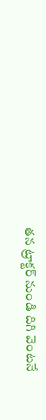తన ట్రాక్టర్ నుండి దిగి వెంటనే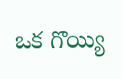ఒక గొయ్యి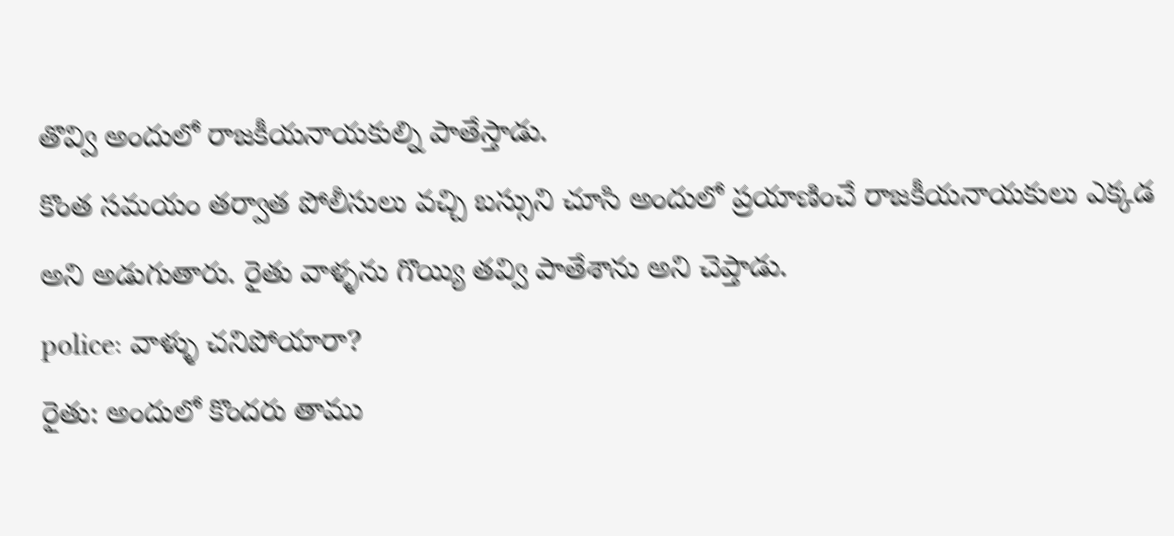తొవ్వి అందులో రాజకీయనాయకుల్ని పాతేస్తాడు.
కొంత సమయం తర్వాత పోలీసులు వచ్చి బస్సుని చూసి అందులో ప్రయాణించే రాజకీయనాయకులు ఎక్కడ అని అడుగుతారు. రైతు వాళ్ళను గొయ్యి తవ్వి పాతేశాను అని చెప్తాడు.
police: వాళ్ళు చనిపోయారా?
రైతు: అందులో కొందరు తాము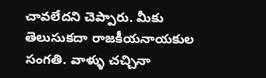చావలేదని చెప్పారు. మీకు తెలుసుకదా రాజకీయనాయకుల సంగతి. వాళ్ళు చచ్చినా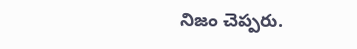నిజం చెప్పరు.